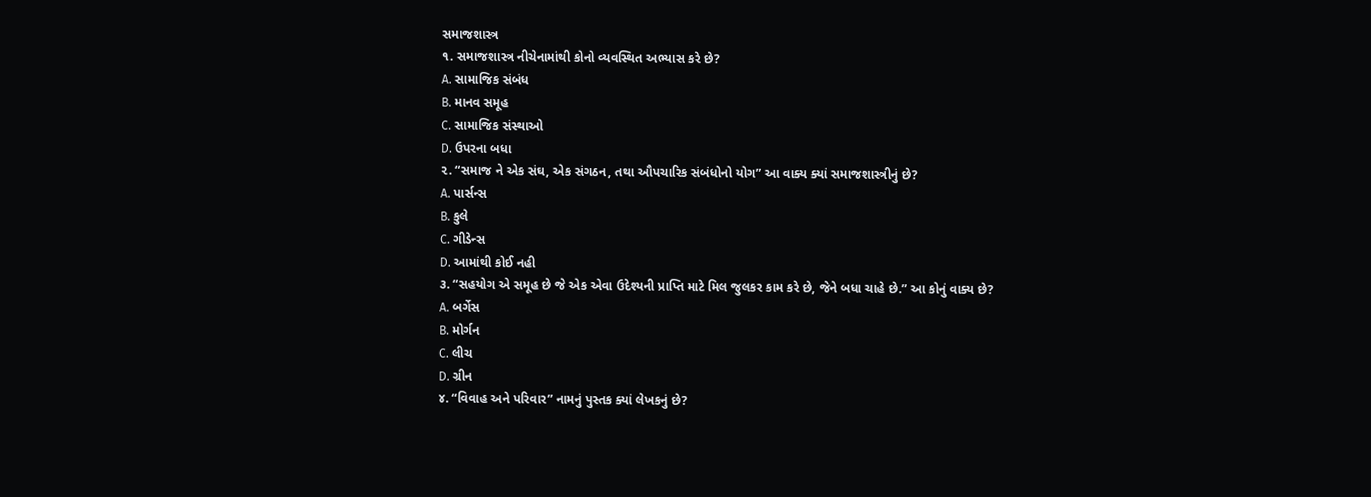સમાજશાસ્ત્ર
૧. સમાજશાસ્ત્ર નીચેનામાંથી કોનો વ્યવસ્થિત અભ્યાસ કરે છે?
A. સામાજિક સંબંધ
B. માનવ સમૂહ
C. સામાજિક સંસ્થાઓ
D. ઉપરના બધા
૨. “સમાજ ને એક સંઘ, એક સંગઠન, તથા ઔપચારિક સંબંધોનો યોગ” આ વાક્ય ક્યાં સમાજશાસ્ત્રીનું છે?
A. પાર્સન્સ
B. કુલે
C. ગીડેન્સ
D. આમાંથી કોઈ નહી
૩. “સહયોગ એ સમૂહ છે જે એક એવા ઉદેશ્યની પ્રાપ્તિ માટે મિલ જુલકર કામ કરે છે, જેને બધા ચાહે છે.” આ કોનું વાક્ય છે?
A. બર્ગેસ
B. મોર્ગન
C. લીચ
D. ગ્રીન
૪. “વિવાહ અને પરિવાર” નામનું પુસ્તક ક્યાં લેખકનું છે?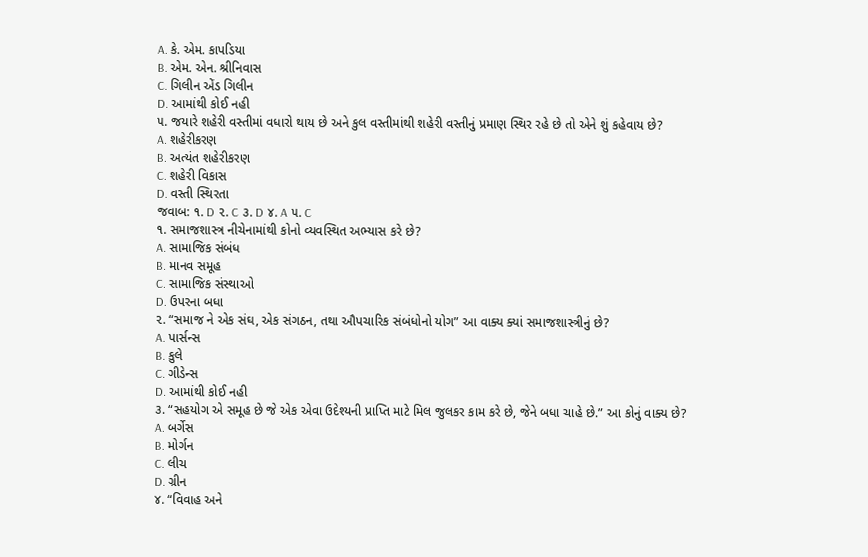A. કે. એમ. કાપડિયા
B. એમ. એન. શ્રીનિવાસ
C. ગિલીન એંડ ગિલીન
D. આમાંથી કોઈ નહી
૫. જયારે શહેરી વસ્તીમાં વધારો થાય છે અને કુલ વસ્તીમાંથી શહેરી વસ્તીનું પ્રમાણ સ્થિર રહે છે તો એને શું કહેવાય છે?
A. શહેરીકરણ
B. અત્યંત શહેરીકરણ
C. શહેરી વિકાસ
D. વસ્તી સ્થિરતા
જવાબ: ૧. D ૨. C ૩. D ૪. A ૫. C
૧. સમાજશાસ્ત્ર નીચેનામાંથી કોનો વ્યવસ્થિત અભ્યાસ કરે છે?
A. સામાજિક સંબંધ
B. માનવ સમૂહ
C. સામાજિક સંસ્થાઓ
D. ઉપરના બધા
૨. “સમાજ ને એક સંઘ, એક સંગઠન, તથા ઔપચારિક સંબંધોનો યોગ” આ વાક્ય ક્યાં સમાજશાસ્ત્રીનું છે?
A. પાર્સન્સ
B. કુલે
C. ગીડેન્સ
D. આમાંથી કોઈ નહી
૩. “સહયોગ એ સમૂહ છે જે એક એવા ઉદેશ્યની પ્રાપ્તિ માટે મિલ જુલકર કામ કરે છે, જેને બધા ચાહે છે.” આ કોનું વાક્ય છે?
A. બર્ગેસ
B. મોર્ગન
C. લીચ
D. ગ્રીન
૪. “વિવાહ અને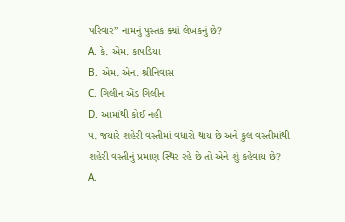પરિવાર” નામનું પુસ્તક ક્યાં લેખકનું છે?
A. કે. એમ. કાપડિયા
B. એમ. એન. શ્રીનિવાસ
C. ગિલીન એંડ ગિલીન
D. આમાંથી કોઈ નહી
૫. જયારે શહેરી વસ્તીમાં વધારો થાય છે અને કુલ વસ્તીમાંથી શહેરી વસ્તીનું પ્રમાણ સ્થિર રહે છે તો એને શું કહેવાય છે?
A.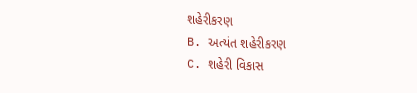શહેરીકરણ
B. અત્યંત શહેરીકરણ
C. શહેરી વિકાસ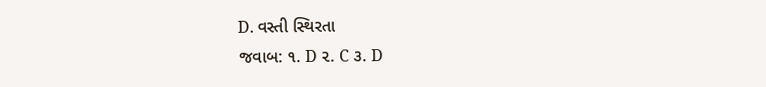D. વસ્તી સ્થિરતા
જવાબ: ૧. D ૨. C ૩. D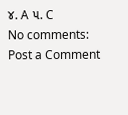૪. A ૫. C
No comments:
Post a Comment